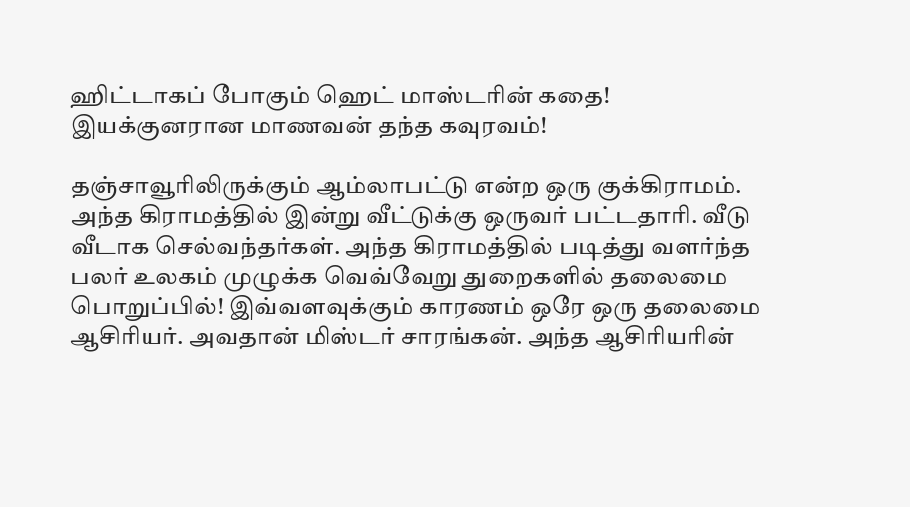ஹிட்டாகப் போகும் ஹெட் மாஸ்டரின் கதை! இயக்குனரான மாணவன் தந்த கவுரவம்!

தஞ்சாவூரிலிருக்கும் ஆம்லாபட்டு என்ற ஒரு குக்கிராமம். அந்த கிராமத்தில் இன்று வீட்டுக்கு ஒருவர் பட்டதாரி. வீடு வீடாக செல்வந்தர்கள். அந்த கிராமத்தில் படித்து வளர்ந்த பலர் உலகம் முழுக்க வெவ்வேறு துறைகளில் தலைமை பொறுப்பில்! இவ்வளவுக்கும் காரணம் ஒரே ஒரு தலைமை ஆசிரியர். அவதான் மிஸ்டர் சாரங்கன். அந்த ஆசிரியரின்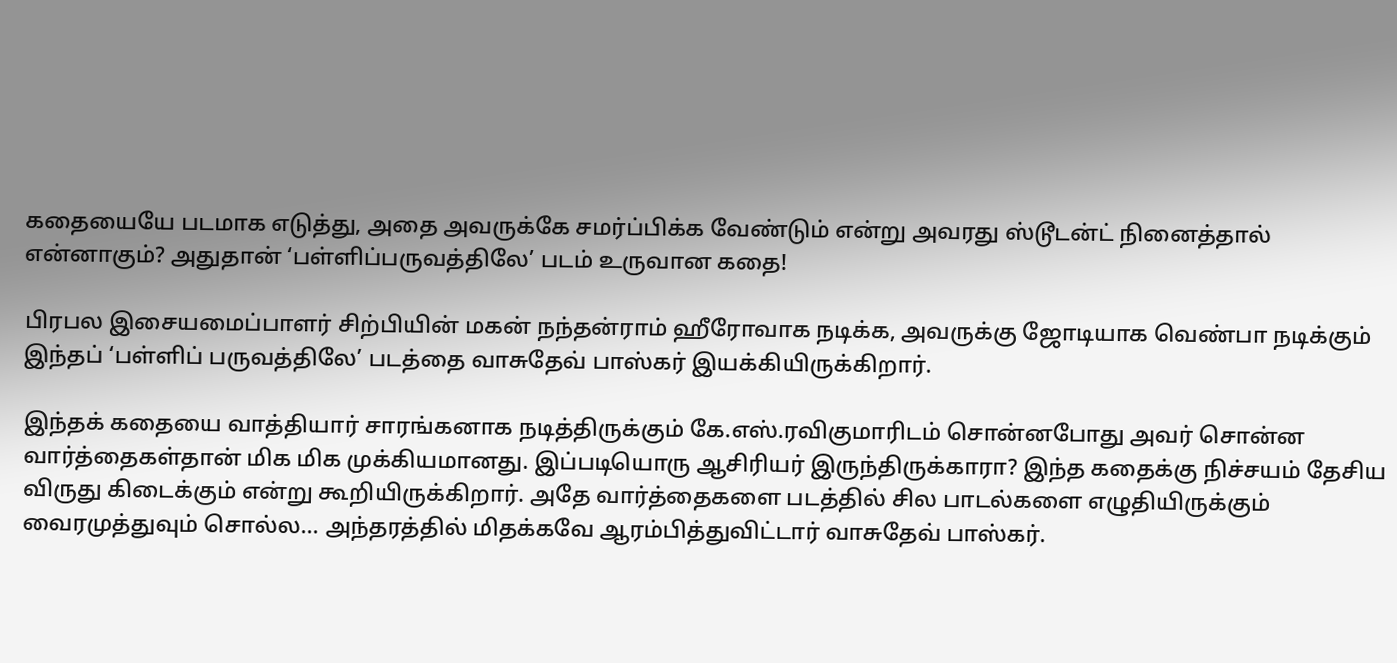கதையையே படமாக எடுத்து, அதை அவருக்கே சமர்ப்பிக்க வேண்டும் என்று அவரது ஸ்டூடன்ட் நினைத்தால் என்னாகும்? அதுதான் ‘பள்ளிப்பருவத்திலே’ படம் உருவான கதை!

பிரபல இசையமைப்பாளர் சிற்பியின் மகன் நந்தன்ராம் ஹீரோவாக நடிக்க, அவருக்கு ஜோடியாக வெண்பா நடிக்கும் இந்தப் ‘பள்ளிப் பருவத்திலே’ படத்தை வாசுதேவ் பாஸ்கர் இயக்கியிருக்கிறார்.

இந்தக் கதையை வாத்தியார் சாரங்கனாக நடித்திருக்கும் கே.எஸ்.ரவிகுமாரிடம் சொன்னபோது அவர் சொன்ன வார்த்தைகள்தான் மிக மிக முக்கியமானது. இப்படியொரு ஆசிரியர் இருந்திருக்காரா? இந்த கதைக்கு நிச்சயம் தேசிய விருது கிடைக்கும் என்று கூறியிருக்கிறார். அதே வார்த்தைகளை படத்தில் சில பாடல்களை எழுதியிருக்கும் வைரமுத்துவும் சொல்ல… அந்தரத்தில் மிதக்கவே ஆரம்பித்துவிட்டார் வாசுதேவ் பாஸ்கர்.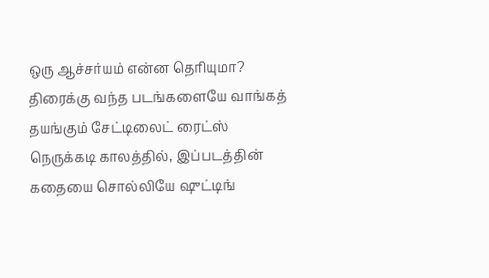ஒரு ஆச்சர்யம் என்ன தெரியுமா? திரைக்கு வந்த படங்களையே வாங்கத் தயங்கும் சேட்டிலைட் ரைட்ஸ் நெருக்கடி காலத்தில், இப்படத்தின் கதையை சொல்லியே ஷுட்டிங்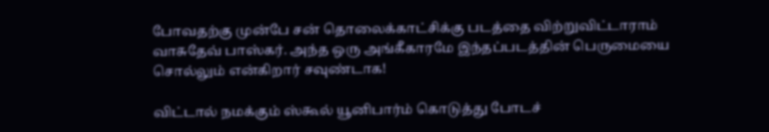போவதற்கு முன்பே சன் தொலைக்காட்சிக்கு படத்தை விற்றுவிட்டாராம் வாசுதேவ் பாஸ்கர். அந்த ஒரு அங்கீகாரமே இந்தப்படத்தின் பெருமையை சொல்லும் என்கிறார் சவுண்டாக!

விட்டால் நமக்கும் ஸ்கூல் யூனிபார்ம் கொடுத்து போடச்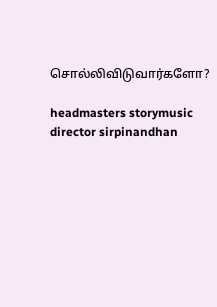சொல்லிவிடுவார்களோ?

headmasters storymusic director sirpinandhan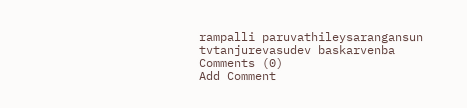rampalli paruvathileysarangansun tvtanjurevasudev baskarvenba
Comments (0)
Add Comment